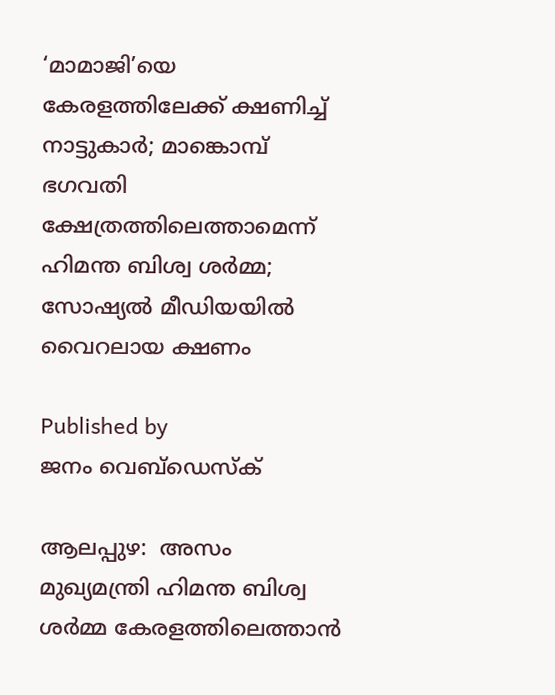‘മാമാജി’യെ കേരളത്തിലേക്ക് ക്ഷണിച്ച് നാട്ടുകാർ; മാങ്കൊമ്പ് ഭഗവതി ക്ഷേത്രത്തിലെത്താമെന്ന് ഹിമന്ത ബിശ്വ ശർമ്മ; സോഷ്യൽ മീഡിയയിൽ വൈറലായ ക്ഷണം

Published by
ജനം വെബ്‌ഡെസ്ക്

ആലപ്പുഴ:  അസം മുഖ്യമന്ത്രി ഹിമന്ത ബിശ്വ ശർമ്മ കേരളത്തിലെത്താൻ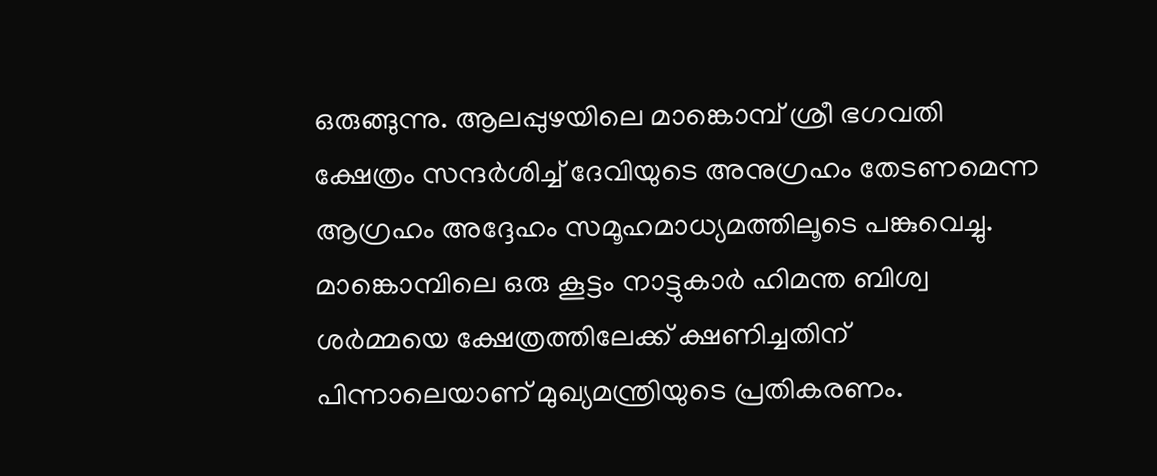ഒരുങ്ങുന്നു. ആലപ്പുഴയിലെ മാങ്കൊമ്പ് ശ്രീ ഭഗവതി ക്ഷേത്രം സന്ദർശിച്ച് ദേവിയുടെ അനുഗ്രഹം തേടണമെന്ന ആഗ്രഹം അദ്ദേഹം സമൂഹമാധ്യമത്തിലൂടെ പങ്കുവെച്ചു. മാങ്കൊമ്പിലെ ഒരു കൂട്ടം നാട്ടുകാർ ഹിമന്ത ബിശ്വ ശർമ്മയെ ക്ഷേത്രത്തിലേക്ക് ക്ഷണിച്ചതിന് പിന്നാലെയാണ് മുഖ്യമന്ത്രിയുടെ പ്രതികരണം.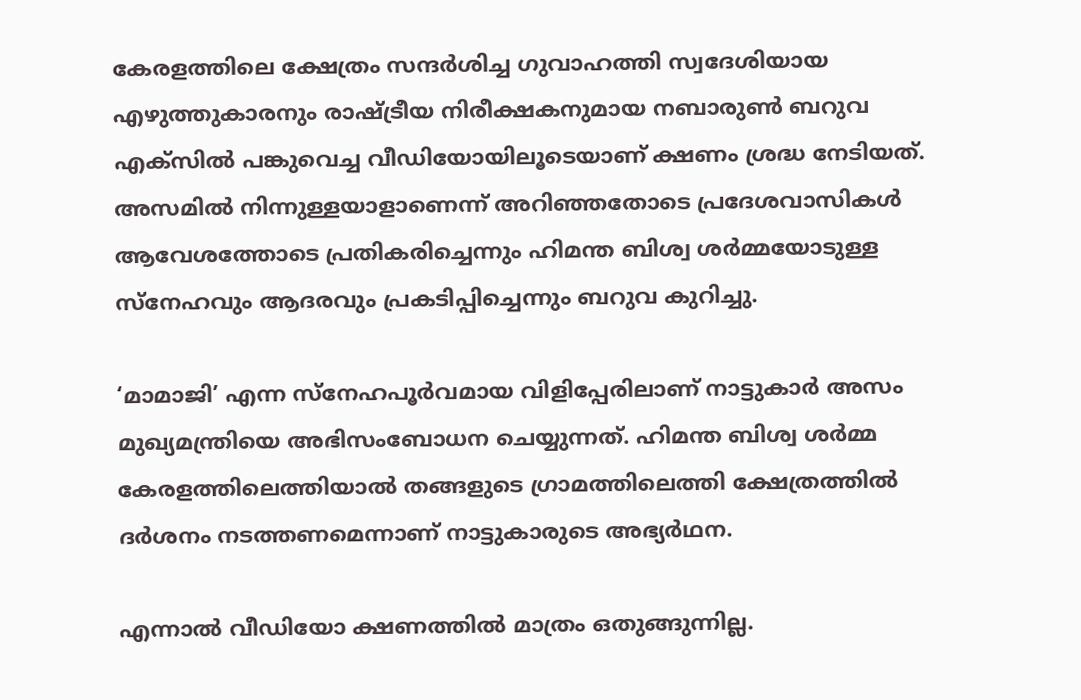കേരളത്തിലെ ക്ഷേത്രം സന്ദർശിച്ച ഗുവാഹത്തി സ്വദേശിയായ എഴുത്തുകാരനും രാഷ്‌ട്രീയ നിരീക്ഷകനുമായ നബാരുണ്‍ ബറുവ എക്സിൽ പങ്കുവെച്ച വീഡിയോയിലൂടെയാണ് ക്ഷണം ശ്രദ്ധ നേടിയത്. അസമിൽ നിന്നുള്ളയാളാണെന്ന് അറിഞ്ഞതോടെ പ്രദേശവാസികൾ ആവേശത്തോടെ പ്രതികരിച്ചെന്നും ഹിമന്ത ബിശ്വ ശർമ്മയോടുള്ള സ്നേഹവും ആദരവും പ്രകടിപ്പിച്ചെന്നും ബറുവ കുറിച്ചു.

‘മാമാജി’ എന്ന സ്നേഹപൂർവമായ വിളിപ്പേരിലാണ് നാട്ടുകാർ അസം മുഖ്യമന്ത്രിയെ അഭിസംബോധന ചെയ്യുന്നത്. ഹിമന്ത ബിശ്വ ശർമ്മ കേരളത്തിലെത്തിയാൽ തങ്ങളുടെ ഗ്രാമത്തിലെത്തി ക്ഷേത്രത്തിൽ ദർശനം നടത്തണമെന്നാണ് നാട്ടുകാരുടെ അഭ്യർഥന.

എന്നാൽ വീഡിയോ ക്ഷണത്തിൽ മാത്രം ഒതുങ്ങുന്നില്ല.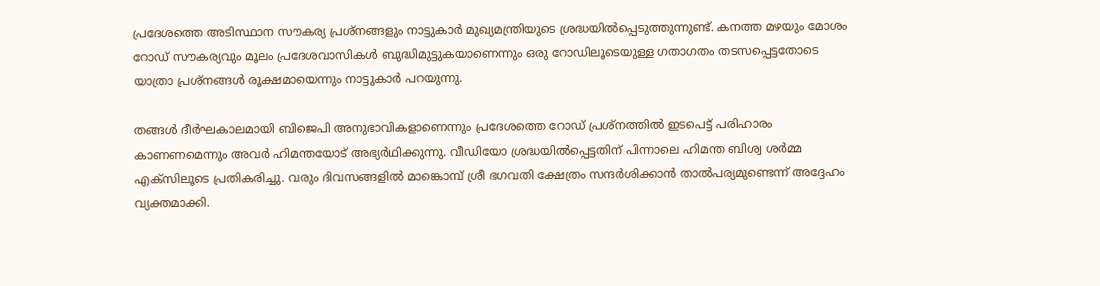പ്രദേശത്തെ അടിസ്ഥാന സൗകര്യ പ്രശ്നങ്ങളും നാട്ടുകാർ മുഖ്യമന്ത്രിയുടെ ശ്രദ്ധയിൽപ്പെടുത്തുന്നുണ്ട്. കനത്ത മഴയും മോശം റോഡ് സൗകര്യവും മൂലം പ്രദേശവാസികൾ ബുദ്ധിമുട്ടുകയാണെന്നും ഒരു റോഡിലൂടെയുള്ള ഗതാഗതം തടസപ്പെട്ടതോടെ യാത്രാ പ്രശ്നങ്ങൾ രൂക്ഷമായെന്നും നാട്ടുകാർ പറയുന്നു.

തങ്ങൾ ദീർഘകാലമായി ബിജെപി അനുഭാവികളാണെന്നും പ്രദേശത്തെ റോഡ് പ്രശ്നത്തിൽ ഇടപെട്ട് പരിഹാരം കാണണമെന്നും അവർ ഹിമന്തയോട് അഭ്യർഥിക്കുന്നു. വീഡിയോ ശ്രദ്ധയിൽപ്പെട്ടതിന് പിന്നാലെ ഹിമന്ത ബിശ്വ ശർമ്മ എക്സിലൂടെ പ്രതികരിച്ചു. വരും ദിവസങ്ങളിൽ മാങ്കൊമ്പ് ശ്രീ ഭഗവതി ക്ഷേത്രം സന്ദർശിക്കാൻ താൽപര്യമുണ്ടെന്ന് അദ്ദേഹം വ്യക്തമാക്കി.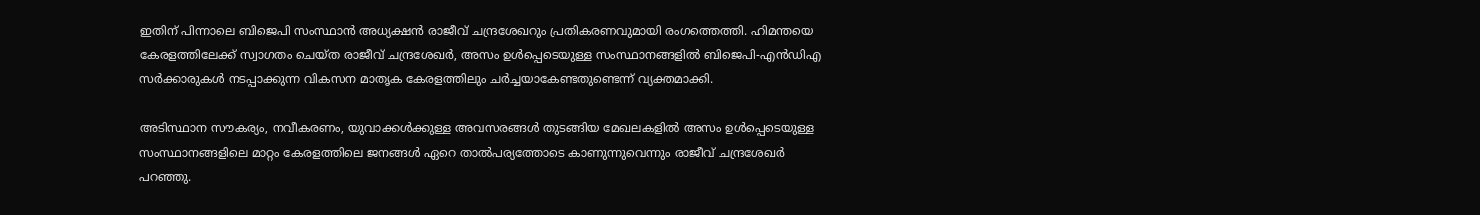ഇതിന് പിന്നാലെ ബിജെപി സംസ്ഥാൻ അധ്യക്ഷൻ രാജീവ് ചന്ദ്രശേഖറും പ്രതികരണവുമായി രംഗത്തെത്തി. ഹിമന്തയെ കേരളത്തിലേക്ക് സ്വാഗതം ചെയ്ത രാജീവ് ചന്ദ്രശേഖർ, അസം ഉൾപ്പെടെയുള്ള സംസ്ഥാനങ്ങളിൽ ബിജെപി-എൻഡിഎ സർക്കാരുകൾ നടപ്പാക്കുന്ന വികസന മാതൃക കേരളത്തിലും ചർച്ചയാകേണ്ടതുണ്ടെന്ന് വ്യക്തമാക്കി.

അടിസ്ഥാന സൗകര്യം, നവീകരണം, യുവാക്കൾക്കുള്ള അവസരങ്ങൾ തുടങ്ങിയ മേഖലകളിൽ അസം ഉൾപ്പെടെയുള്ള സംസ്ഥാനങ്ങളിലെ മാറ്റം കേരളത്തിലെ ജനങ്ങൾ ഏറെ താൽപര്യത്തോടെ കാണുന്നുവെന്നും രാജീവ് ചന്ദ്രശേഖർ പറഞ്ഞു.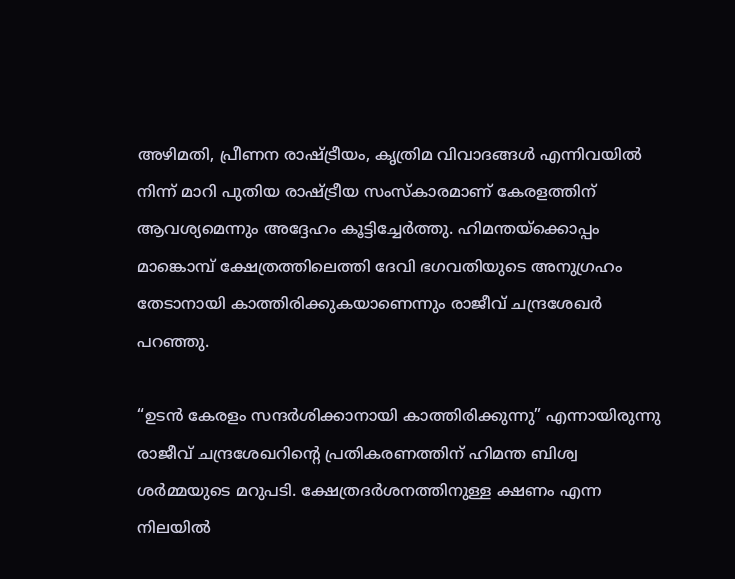അഴിമതി, പ്രീണന രാഷ്‌ട്രീയം, കൃത്രിമ വിവാദങ്ങൾ എന്നിവയിൽ നിന്ന് മാറി പുതിയ രാഷ്‌ട്രീയ സംസ്കാരമാണ് കേരളത്തിന് ആവശ്യമെന്നും അദ്ദേഹം കൂട്ടിച്ചേർത്തു. ഹിമന്തയ്‌ക്കൊപ്പം മാങ്കൊമ്പ് ക്ഷേത്രത്തിലെത്തി ദേവി ഭഗവതിയുടെ അനുഗ്രഹം തേടാനായി കാത്തിരിക്കുകയാണെന്നും രാജീവ് ചന്ദ്രശേഖർ പറഞ്ഞു.

“ഉടൻ കേരളം സന്ദർശിക്കാനായി കാത്തിരിക്കുന്നു” എന്നായിരുന്നു രാജീവ് ചന്ദ്രശേഖറിന്റെ പ്രതികരണത്തിന് ഹിമന്ത ബിശ്വ ശർമ്മയുടെ മറുപടി. ക്ഷേത്രദർശനത്തിനുള്ള ക്ഷണം എന്ന നിലയിൽ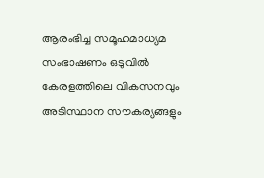ആരംഭിച്ച സമൂഹമാധ്യമ സംഭാഷണം ഒടുവിൽ കേരളത്തിലെ വികസനവും അടിസ്ഥാന സൗകര്യങ്ങളും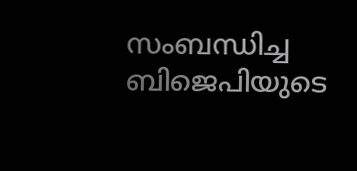സംബന്ധിച്ച ബിജെപിയുടെ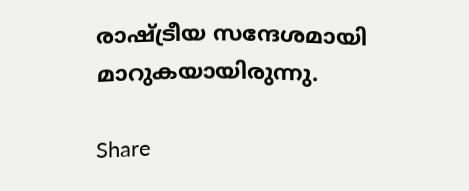രാഷ്‌ട്രീയ സന്ദേശമായി മാറുകയായിരുന്നു.

Share